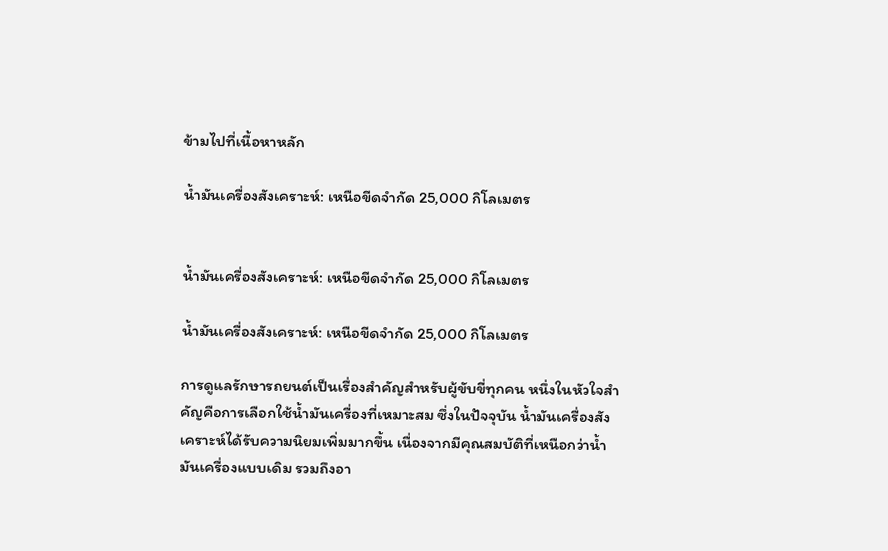ข้ามไปที่เนื้อหาหลัก

น้ำมันเครื่องสังเคราะห์: เหนือขีดจำกัด 25,000 กิโลเมตร


น้ำมันเครื่องสังเคราะห์: เหนือขีดจำกัด 25,000 กิโลเมตร

น้ำมันเครื่องสังเคราะห์: เหนือขีดจำกัด 25,000 กิโลเมตร

การดูแลรักษารถยนต์เป็นเรื่องสำคัญสำหรับผู้ขับขี่ทุกคน หนึ่งในหัวใจสำคัญคือการเลือกใช้น้ำมันเครื่องที่เหมาะสม ซึ่งในปัจจุบัน น้ำมันเครื่องสังเคราะห์ได้รับความนิยมเพิ่มมากขึ้น เนื่องจากมีคุณสมบัติที่เหนือกว่าน้ำมันเครื่องแบบเดิม รวมถึงอา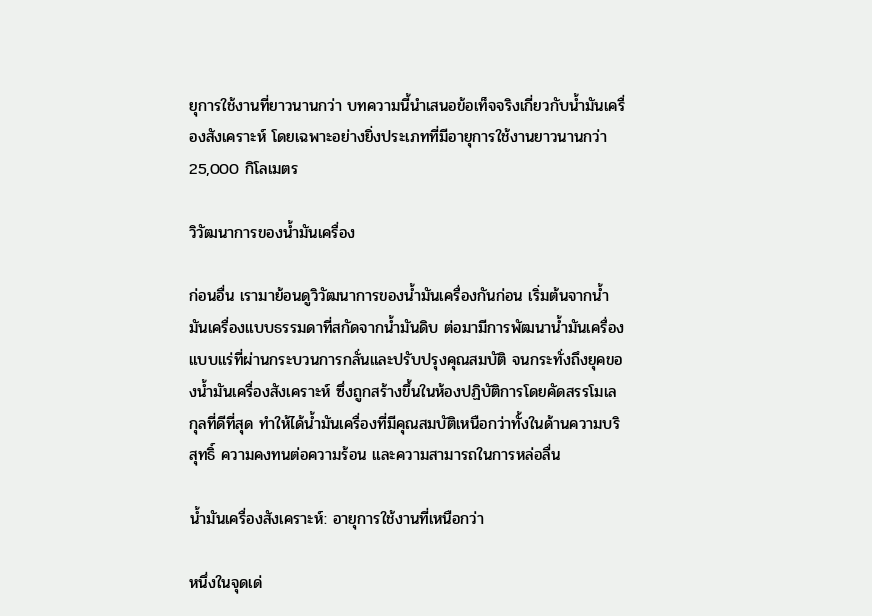ยุการใช้งานที่ยาวนานกว่า บทความนี้นำเสนอข้อเท็จจริงเกี่ยวกับน้ำมันเครื่องสังเคราะห์ โดยเฉพาะอย่างยิ่งประเภทที่มีอายุการใช้งานยาวนานกว่า 25,000 กิโลเมตร

วิวัฒนาการของน้ำมันเครื่อง

ก่อนอื่น เรามาย้อนดูวิวัฒนาการของน้ำมันเครื่องกันก่อน เริ่มต้นจากน้ำมันเครื่องแบบธรรมดาที่สกัดจากน้ำมันดิบ ต่อมามีการพัฒนาน้ำมันเครื่องแบบแร่ที่ผ่านกระบวนการกลั่นและปรับปรุงคุณสมบัติ จนกระทั่งถึงยุคของน้ำมันเครื่องสังเคราะห์ ซึ่งถูกสร้างขึ้นในห้องปฏิบัติการโดยคัดสรรโมเลกุลที่ดีที่สุด ทำให้ได้น้ำมันเครื่องที่มีคุณสมบัติเหนือกว่าทั้งในด้านความบริสุทธิ์ ความคงทนต่อความร้อน และความสามารถในการหล่อลื่น

น้ำมันเครื่องสังเคราะห์: อายุการใช้งานที่เหนือกว่า

หนึ่งในจุดเด่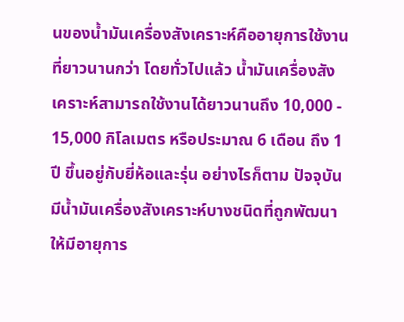นของน้ำมันเครื่องสังเคราะห์คืออายุการใช้งานที่ยาวนานกว่า โดยทั่วไปแล้ว น้ำมันเครื่องสังเคราะห์สามารถใช้งานได้ยาวนานถึง 10,000 - 15,000 กิโลเมตร หรือประมาณ 6 เดือน ถึง 1 ปี ขึ้นอยู่กับยี่ห้อและรุ่น อย่างไรก็ตาม ปัจจุบันมีน้ำมันเครื่องสังเคราะห์บางชนิดที่ถูกพัฒนาให้มีอายุการ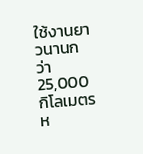ใช้งานยาวนานกว่า 25,000 กิโลเมตร ห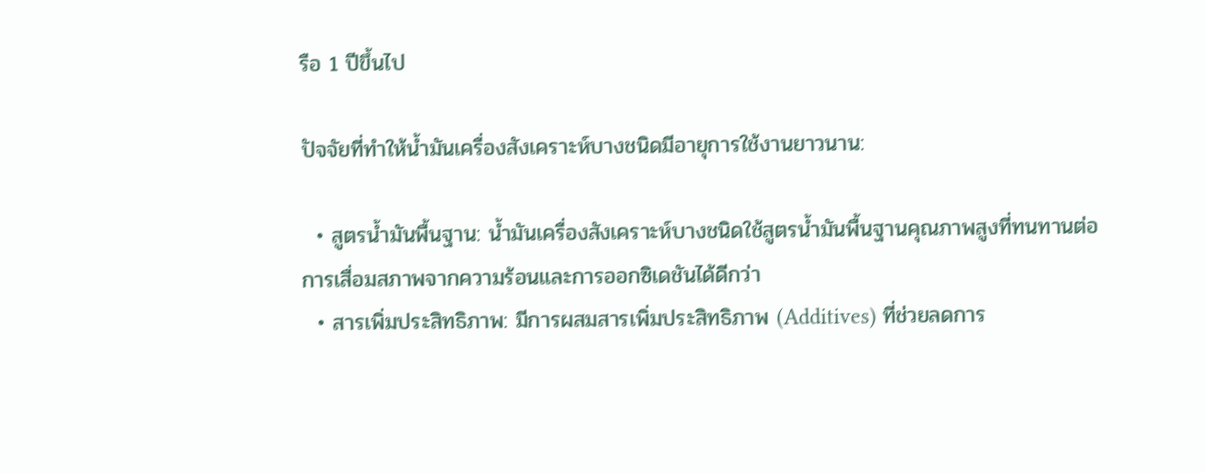รือ 1 ปีขึ้นไป

ปัจจัยที่ทำให้น้ำมันเครื่องสังเคราะห์บางชนิดมีอายุการใช้งานยาวนาน:

  • สูตรน้ำมันพื้นฐาน: น้ำมันเครื่องสังเคราะห์บางชนิดใช้สูตรน้ำมันพื้นฐานคุณภาพสูงที่ทนทานต่อการเสื่อมสภาพจากความร้อนและการออกซิเดชันได้ดีกว่า
  • สารเพิ่มประสิทธิภาพ: มีการผสมสารเพิ่มประสิทธิภาพ (Additives) ที่ช่วยลดการ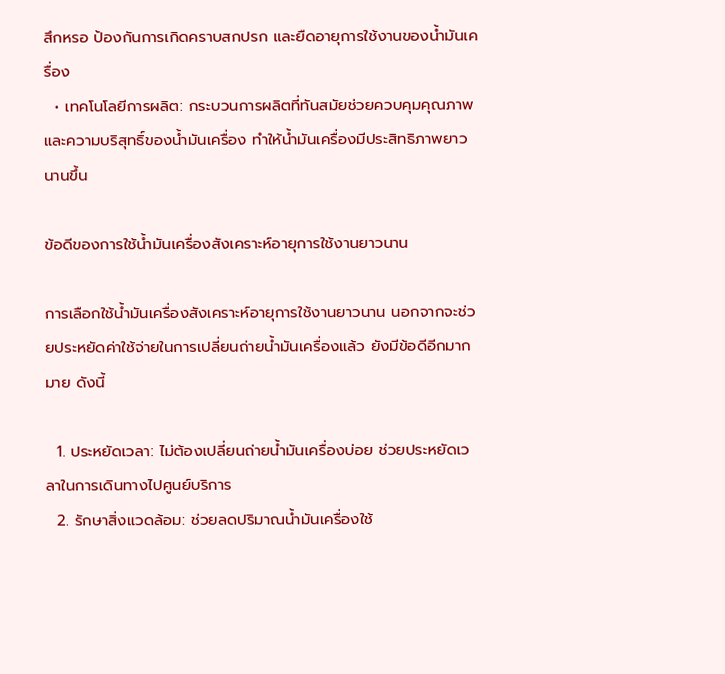สึกหรอ ป้องกันการเกิดคราบสกปรก และยืดอายุการใช้งานของน้ำมันเครื่อง
  • เทคโนโลยีการผลิต: กระบวนการผลิตที่ทันสมัยช่วยควบคุมคุณภาพและความบริสุทธิ์ของน้ำมันเครื่อง ทำให้น้ำมันเครื่องมีประสิทธิภาพยาวนานขึ้น

ข้อดีของการใช้น้ำมันเครื่องสังเคราะห์อายุการใช้งานยาวนาน

การเลือกใช้น้ำมันเครื่องสังเคราะห์อายุการใช้งานยาวนาน นอกจากจะช่วยประหยัดค่าใช้จ่ายในการเปลี่ยนถ่ายน้ำมันเครื่องแล้ว ยังมีข้อดีอีกมากมาย ดังนี้

  1. ประหยัดเวลา: ไม่ต้องเปลี่ยนถ่ายน้ำมันเครื่องบ่อย ช่วยประหยัดเวลาในการเดินทางไปศูนย์บริการ
  2. รักษาสิ่งแวดล้อม: ช่วยลดปริมาณน้ำมันเครื่องใช้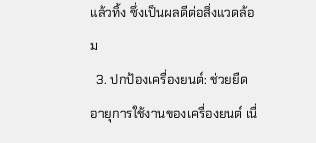แล้วทิ้ง ซึ่งเป็นผลดีต่อสิ่งแวดล้อม
  3. ปกป้องเครื่องยนต์: ช่วยยืดอายุการใช้งานของเครื่องยนต์ เนื่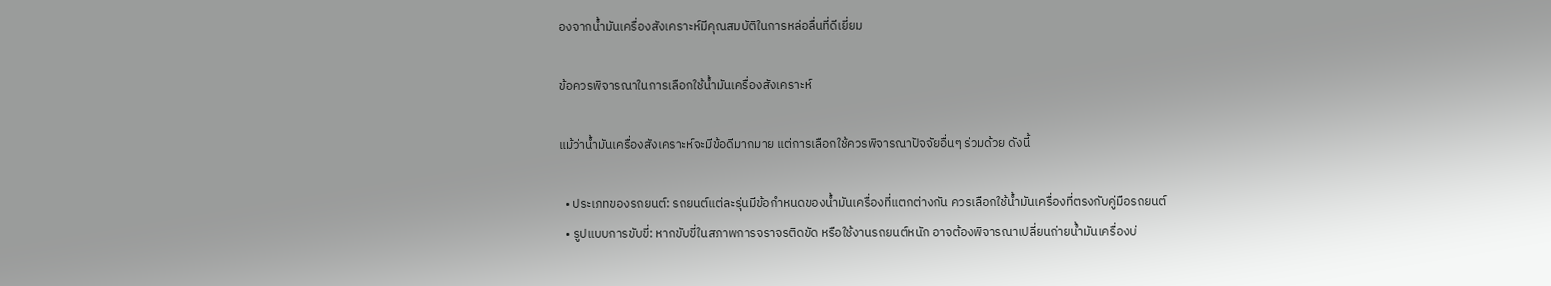องจากน้ำมันเครื่องสังเคราะห์มีคุณสมบัติในการหล่อลื่นที่ดีเยี่ยม

ข้อควรพิจารณาในการเลือกใช้น้ำมันเครื่องสังเคราะห์

แม้ว่าน้ำมันเครื่องสังเคราะห์จะมีข้อดีมากมาย แต่การเลือกใช้ควรพิจารณาปัจจัยอื่นๆ ร่วมด้วย ดังนี้

  • ประเภทของรถยนต์: รถยนต์แต่ละรุ่นมีข้อกำหนดของน้ำมันเครื่องที่แตกต่างกัน ควรเลือกใช้น้ำมันเครื่องที่ตรงกับคู่มือรถยนต์
  • รูปแบบการขับขี่: หากขับขี่ในสภาพการจราจรติดขัด หรือใช้งานรถยนต์หนัก อาจต้องพิจารณาเปลี่ยนถ่ายน้ำมันเครื่องบ่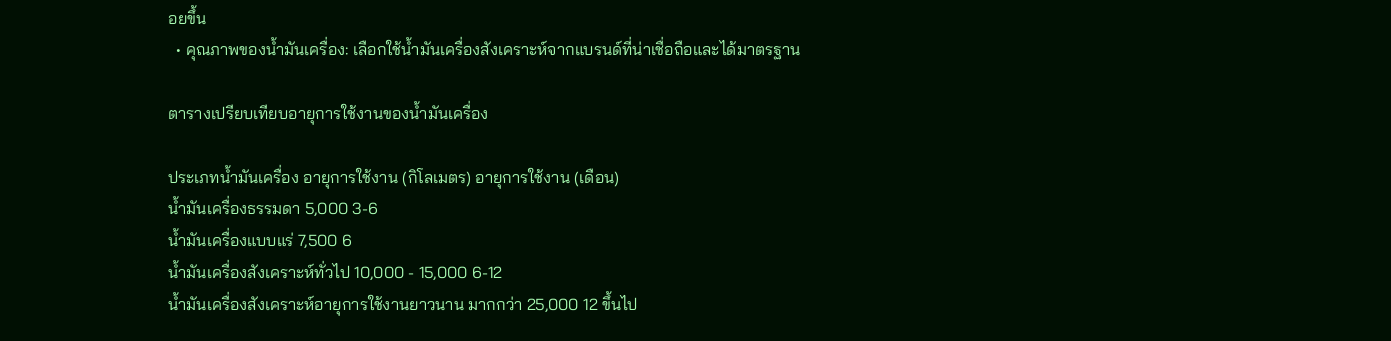อยขึ้น
  • คุณภาพของน้ำมันเครื่อง: เลือกใช้น้ำมันเครื่องสังเคราะห์จากแบรนด์ที่น่าเชื่อถือและได้มาตรฐาน

ตารางเปรียบเทียบอายุการใช้งานของน้ำมันเครื่อง

ประเภทน้ำมันเครื่อง อายุการใช้งาน (กิโลเมตร) อายุการใช้งาน (เดือน)
น้ำมันเครื่องธรรมดา 5,000 3-6
น้ำมันเครื่องแบบแร่ 7,500 6
น้ำมันเครื่องสังเคราะห์ทั่วไป 10,000 - 15,000 6-12
น้ำมันเครื่องสังเคราะห์อายุการใช้งานยาวนาน มากกว่า 25,000 12 ขึ้นไป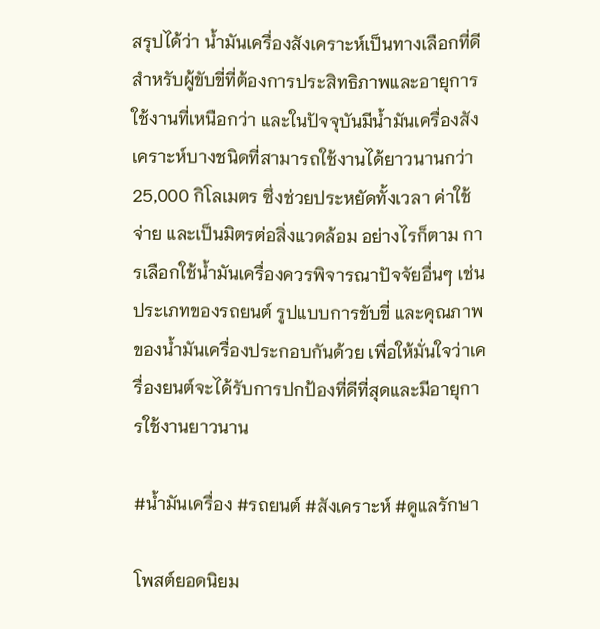สรุปได้ว่า น้ำมันเครื่องสังเคราะห์เป็นทางเลือกที่ดีสำหรับผู้ขับขี่ที่ต้องการประสิทธิภาพและอายุการใช้งานที่เหนือกว่า และในปัจจุบันมีน้ำมันเครื่องสังเคราะห์บางชนิดที่สามารถใช้งานได้ยาวนานกว่า 25,000 กิโลเมตร ซึ่งช่วยประหยัดทั้งเวลา ค่าใช้จ่าย และเป็นมิตรต่อสิ่งแวดล้อม อย่างไรก็ตาม การเลือกใช้น้ำมันเครื่องควรพิจารณาปัจจัยอื่นๆ เช่น ประเภทของรถยนต์ รูปแบบการขับขี่ และคุณภาพของน้ำมันเครื่องประกอบกันด้วย เพื่อให้มั่นใจว่าเครื่องยนต์จะได้รับการปกป้องที่ดีที่สุดและมีอายุการใช้งานยาวนาน

#น้ำมันเครื่อง #รถยนต์ #สังเคราะห์ #ดูแลรักษา

โพสต์ยอดนิยม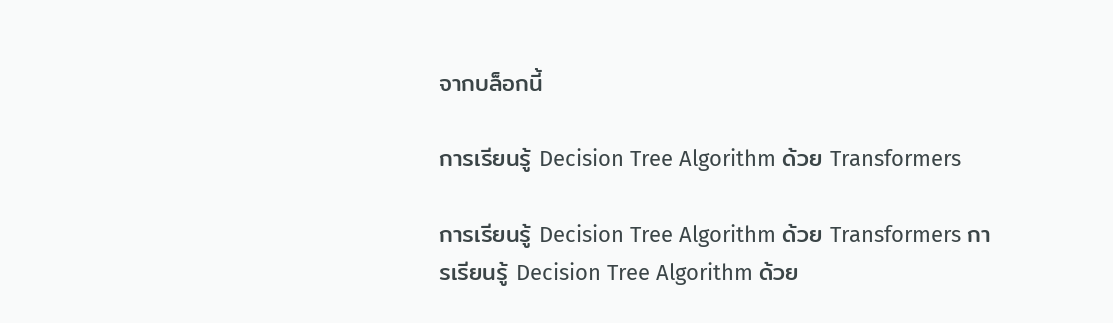จากบล็อกนี้

การเรียนรู้ Decision Tree Algorithm ด้วย Transformers

การเรียนรู้ Decision Tree Algorithm ด้วย Transformers การเรียนรู้ Decision Tree Algorithm ด้วย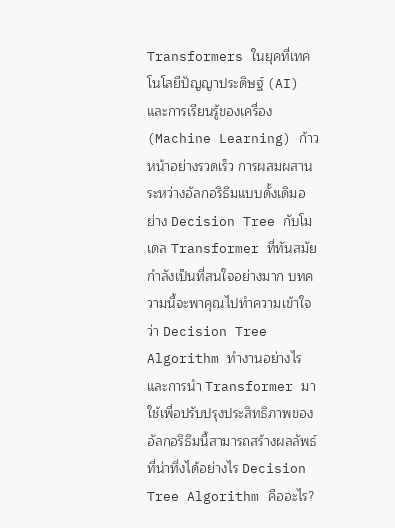Transformers ในยุคที่เทคโนโลยีปัญญาประดิษฐ์ (AI) และการเรียนรู้ของเครื่อง (Machine Learning) ก้าวหน้าอย่างรวดเร็ว การผสมผสานระหว่างอัลกอริธึมแบบดั้งเดิมอย่าง Decision Tree กับโมเดล Transformer ที่ทันสมัยกำลังเป็นที่สนใจอย่างมาก บทความนี้จะพาคุณไปทำความเข้าใจว่า Decision Tree Algorithm ทำงานอย่างไร และการนำ Transformer มาใช้เพื่อปรับปรุงประสิทธิภาพของอัลกอริธึมนี้สามารถสร้างผลลัพธ์ที่น่าทึ่งได้อย่างไร Decision Tree Algorithm คืออะไร?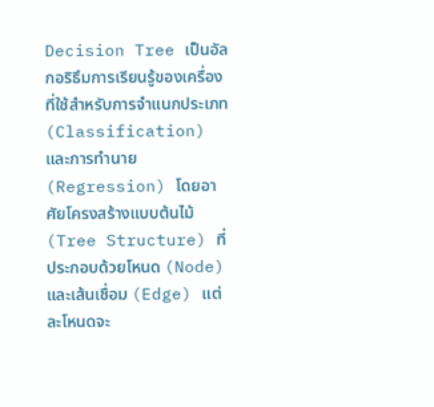Decision Tree เป็นอัลกอริธึมการเรียนรู้ของเครื่องที่ใช้สำหรับการจำแนกประเภท (Classification) และการทำนาย (Regression) โดยอาศัยโครงสร้างแบบต้นไม้ (Tree Structure) ที่ประกอบด้วยโหนด (Node) และเส้นเชื่อม (Edge) แต่ละโหนดจะ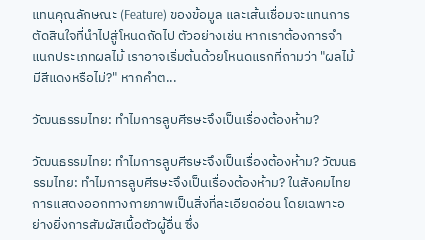แทนคุณลักษณะ (Feature) ของข้อมูล และเส้นเชื่อมจะแทนการตัดสินใจที่นำไปสู่โหนดถัดไป ตัวอย่างเช่น หากเราต้องการจำแนกประเภทผลไม้ เราอาจเริ่มต้นด้วยโหนดแรกที่ถามว่า "ผลไม้มีสีแดงหรือไม่?" หากคำต...

วัฒนธรรมไทย: ทำไมการลูบศีรษะจึงเป็นเรื่องต้องห้าม?

วัฒนธรรมไทย: ทำไมการลูบศีรษะจึงเป็นเรื่องต้องห้าม? วัฒนธรรมไทย: ทำไมการลูบศีรษะจึงเป็นเรื่องต้องห้าม? ในสังคมไทย การแสดงออกทางกายภาพเป็นสิ่งที่ละเอียดอ่อน โดยเฉพาะอย่างยิ่งการสัมผัสเนื้อตัวผู้อื่น ซึ่ง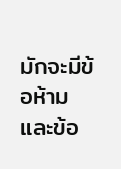มักจะมีข้อห้ามและข้อ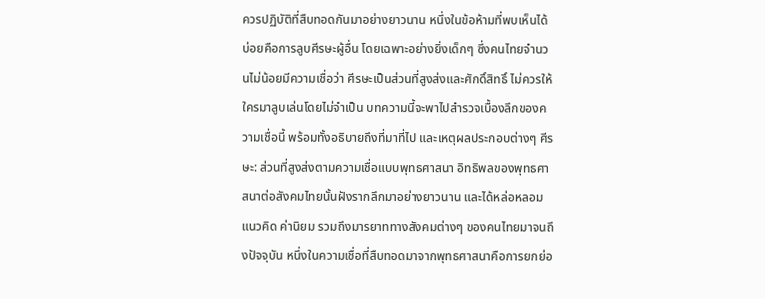ควรปฏิบัติที่สืบทอดกันมาอย่างยาวนาน หนึ่งในข้อห้ามที่พบเห็นได้บ่อยคือการลูบศีรษะผู้อื่น โดยเฉพาะอย่างยิ่งเด็กๆ ซึ่งคนไทยจำนวนไม่น้อยมีความเชื่อว่า ศีรษะเป็นส่วนที่สูงส่งและศักดิ์สิทธิ์ ไม่ควรให้ใครมาลูบเล่นโดยไม่จำเป็น บทความนี้จะพาไปสำรวจเบื้องลึกของความเชื่อนี้ พร้อมทั้งอธิบายถึงที่มาที่ไป และเหตุผลประกอบต่างๆ ศีรษะ: ส่วนที่สูงส่งตามความเชื่อแบบพุทธศาสนา อิทธิพลของพุทธศาสนาต่อสังคมไทยนั้นฝังรากลึกมาอย่างยาวนาน และได้หล่อหลอมแนวคิด ค่านิยม รวมถึงมารยาททางสังคมต่างๆ ของคนไทยมาจนถึงปัจจุบัน หนึ่งในความเชื่อที่สืบทอดมาจากพุทธศาสนาคือการยกย่อ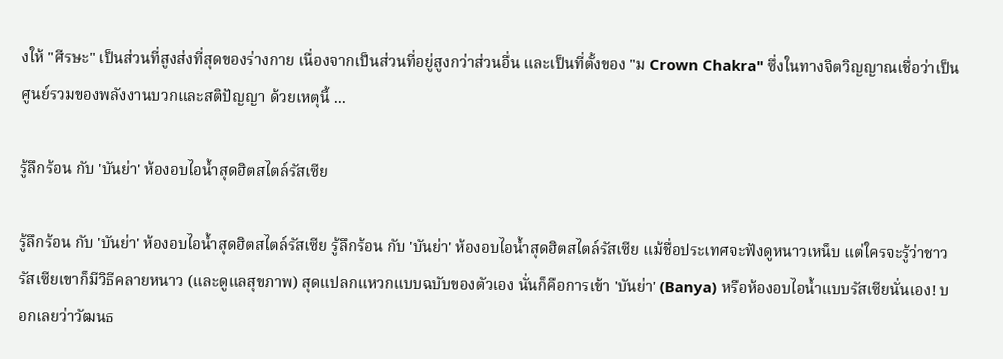งให้ "ศีรษะ" เป็นส่วนที่สูงส่งที่สุดของร่างกาย เนื่องจากเป็นส่วนที่อยู่สูงกว่าส่วนอื่น และเป็นที่ตั้งของ "ม Crown Chakra" ซึ่งในทางจิตวิญญาณเชื่อว่าเป็นศูนย์รวมของพลังงานบวกและสติปัญญา ด้วยเหตุนี้ ...

รู้ลึกร้อน กับ 'บันย่า' ห้องอบไอน้ำสุดฮิตสไตล์รัสเซีย

รู้ลึกร้อน กับ 'บันย่า' ห้องอบไอน้ำสุดฮิตสไตล์รัสเซีย รู้ลึกร้อน กับ 'บันย่า' ห้องอบไอน้ำสุดฮิตสไตล์รัสเซีย แม้ชื่อประเทศจะฟังดูหนาวเหน็บ แต่ใครจะรู้ว่าชาวรัสเซียเขาก็มีวิธีคลายหนาว (และดูแลสุขภาพ) สุดแปลกแหวกแบบฉบับของตัวเอง นั่นก็คือการเข้า 'บันย่า' (Banya) หรือห้องอบไอน้ำแบบรัสเซียนั่นเอง! บอกเลยว่าวัฒนธ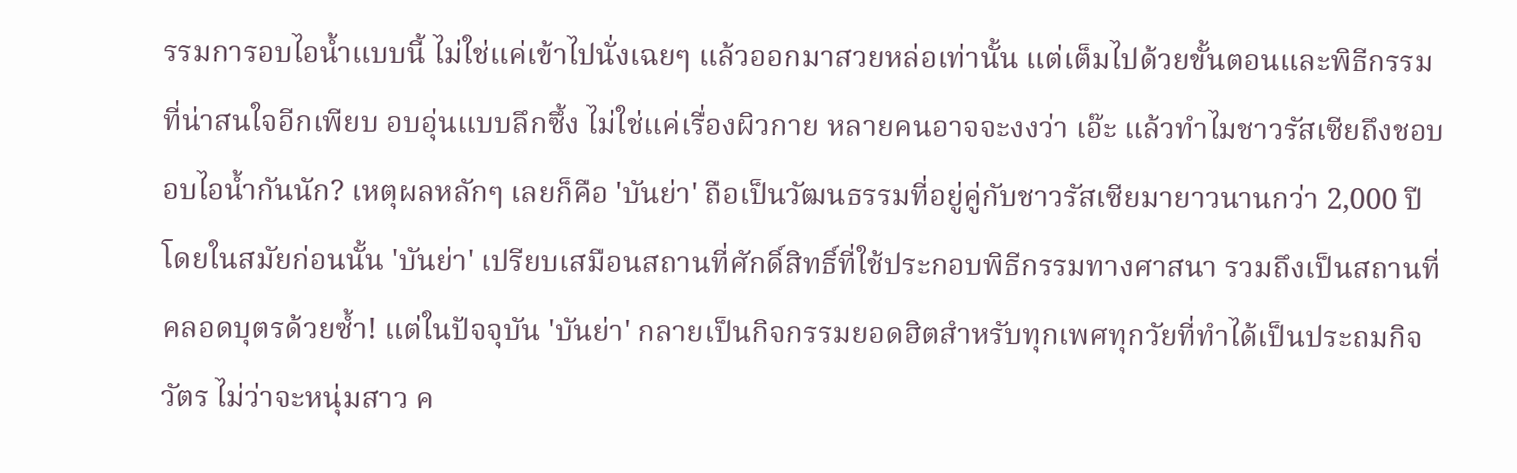รรมการอบไอน้ำแบบนี้ ไม่ใช่แค่เข้าไปนั่งเฉยๆ แล้วออกมาสวยหล่อเท่านั้น แต่เต็มไปด้วยขั้นตอนและพิธีกรรมที่น่าสนใจอีกเพียบ อบอุ่นแบบลึกซึ้ง ไม่ใช่แค่เรื่องผิวกาย หลายคนอาจจะงงว่า เอ๊ะ แล้วทำไมชาวรัสเซียถึงชอบอบไอน้ำกันนัก? เหตุผลหลักๆ เลยก็คือ 'บันย่า' ถือเป็นวัฒนธรรมที่อยู่คู่กับชาวรัสเซียมายาวนานกว่า 2,000 ปี โดยในสมัยก่อนนั้น 'บันย่า' เปรียบเสมือนสถานที่ศักดิ์สิทธิ์ที่ใช้ประกอบพิธีกรรมทางศาสนา รวมถึงเป็นสถานที่คลอดบุตรด้วยซ้ำ! แต่ในปัจจุบัน 'บันย่า' กลายเป็นกิจกรรมยอดฮิตสำหรับทุกเพศทุกวัยที่ทำได้เป็นประถมกิจวัตร ไม่ว่าจะหนุ่มสาว ค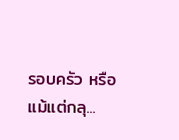รอบครัว หรือแม้แต่กลุ...